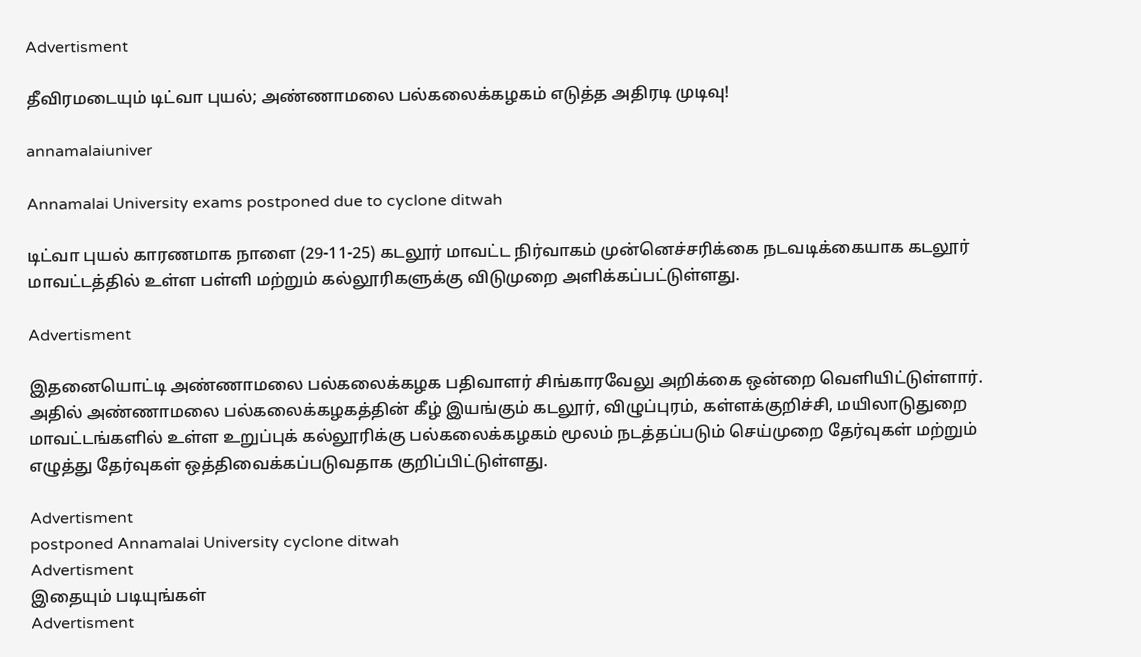Advertisment

தீவிரமடையும் டிட்வா புயல்; அண்ணாமலை பல்கலைக்கழகம் எடுத்த அதிரடி முடிவு!

annamalaiuniver

Annamalai University exams postponed due to cyclone ditwah

டிட்வா புயல் காரணமாக நாளை (29-11-25) கடலூர் மாவட்ட நிர்வாகம் முன்னெச்சரிக்கை நடவடிக்கையாக கடலூர் மாவட்டத்தில் உள்ள பள்ளி மற்றும் கல்லூரிகளுக்கு விடுமுறை அளிக்கப்பட்டுள்ளது.

Advertisment

இதனையொட்டி அண்ணாமலை பல்கலைக்கழக பதிவாளர் சிங்காரவேலு அறிக்கை ஒன்றை வெளியிட்டுள்ளார். அதில் அண்ணாமலை பல்கலைக்கழகத்தின் கீழ் இயங்கும் கடலூர், விழுப்புரம், கள்ளக்குறிச்சி, மயிலாடுதுறை மாவட்டங்களில் உள்ள உறுப்புக் கல்லூரிக்கு பல்கலைக்கழகம் மூலம் நடத்தப்படும் செய்முறை தேர்வுகள் மற்றும் எழுத்து தேர்வுகள் ஒத்திவைக்கப்படுவதாக குறிப்பிட்டுள்ளது.

Advertisment
postponed Annamalai University cyclone ditwah
Advertisment
இதையும் படியுங்கள்
Advertisment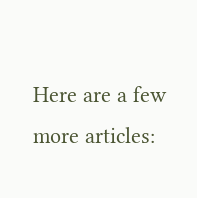Here are a few more articles: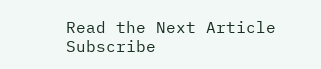Read the Next Article
Subscribe